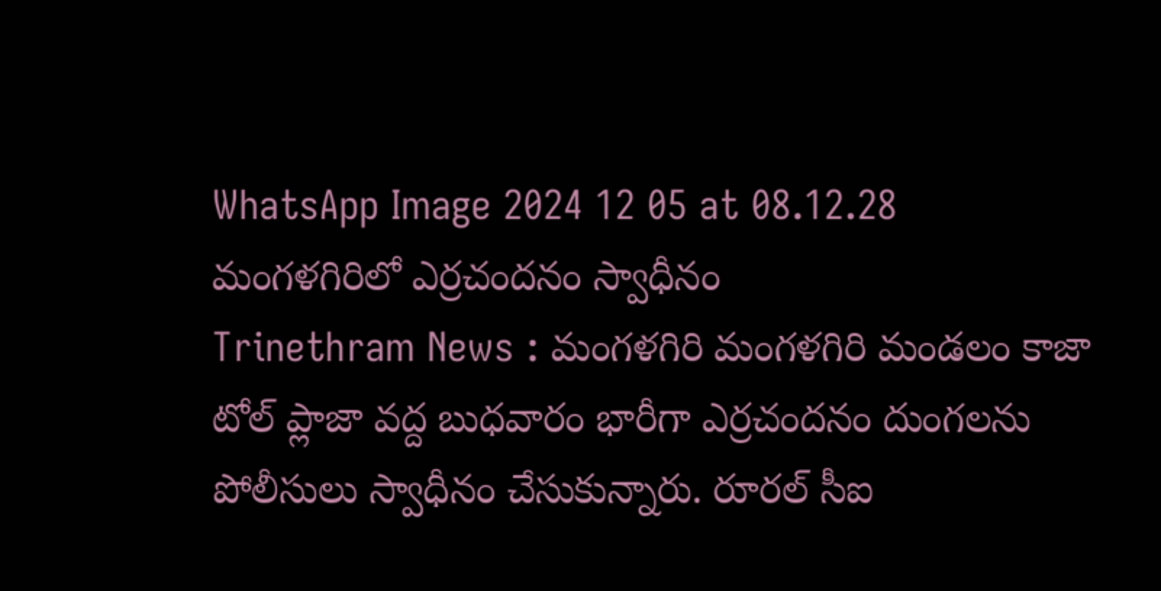WhatsApp Image 2024 12 05 at 08.12.28
మంగళగిరిలో ఎర్రచందనం స్వాధీనం
Trinethram News : మంగళగిరి మంగళగిరి మండలం కాజా టోల్ ప్లాజా వద్ద బుధవారం భారీగా ఎర్రచందనం దుంగలను పోలీసులు స్వాధీనం చేసుకున్నారు. రూరల్ సీఐ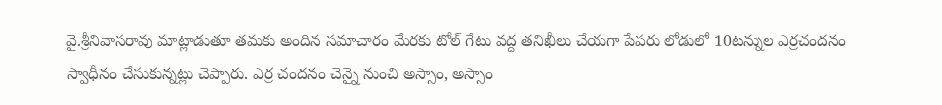వై.శ్రీనివాసరావు మాట్లాడుతూ తమకు అందిన సమాచారం మేరకు టోల్ గేటు వద్ద తనిఖీలు చేయగా పేపరు లోడులో 10టన్నుల ఎర్రచందనం స్వాధీనం చేసుకున్నట్లు చెప్పారు. ఎర్ర చందనం చెన్నై నుంచి అస్సాం, అస్సాం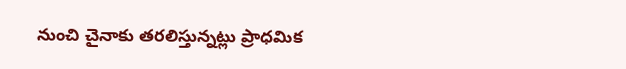నుంచి చైనాకు తరలిస్తున్నట్లు ప్రాధమిక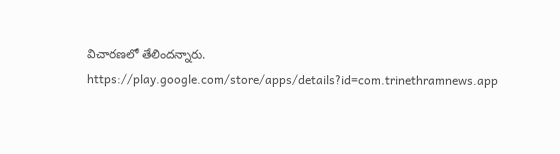విచారణలో తేలిందన్నారు.
https://play.google.com/store/apps/details?id=com.trinethramnews.app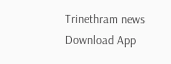Trinethram news
Download App